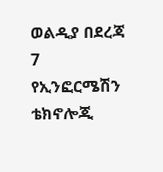ወልዲያ በደረጃ 7 የኢንፎርሜሽን ቴክኖሎጂ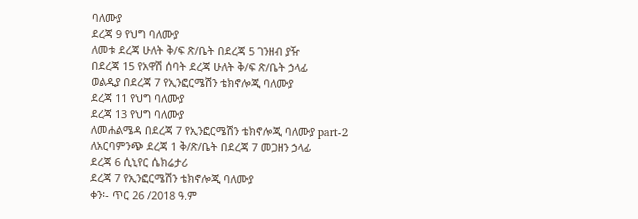ባለሙያ
ደረጃ 9 የህግ ባለሙያ
ለመቱ ደረጃ ሁለት ቅ/ፍ ጽ/ቤት በደረጃ 5 ገንዘብ ያዥ
በደረጃ 15 የአዋሽ ሰባት ደረጃ ሁለት ቅ/ፍ ጽ/ቤት ኃላፊ
ወልዲያ በደረጃ 7 የኢንፎርሜሽን ቴክኖሎጂ ባለሙያ
ደረጃ 11 የህግ ባለሙያ
ደረጃ 13 የህግ ባለሙያ
ለመሐልሜዳ በደረጃ 7 የኢንፎርሜሽን ቴክኖሎጂ ባለሙያ part-2
ለአርባምንጭ ደረጃ 1 ቅ/ጽ/ቤት በደረጃ 7 መጋዘን ኃላፊ
ደረጃ 6 ሲኒየር ሴክሬታሪ
ደረጃ 7 የኢንፎርሜሽን ቴክኖሎጂ ባለሙያ
ቀን፡- ጥር 26 /2018 ዓ.ም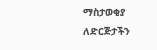ማስታወቂያ
ለድርጅታችን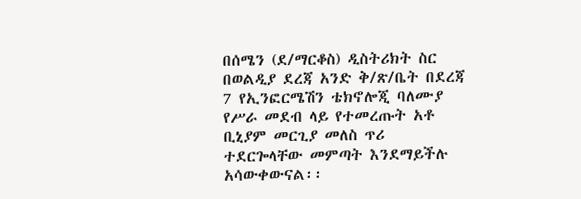በሰሜን (ደ/ማርቆስ) ዲስትሪክት ስር በወልዲያ ደረጃ አንድ ቅ/ጽ/ቤት በደረጃ 7 የኢንፎርሜሽን ቴክኖሎጂ ባለሙያ የሥራ መደብ ላይ የተመረጡት አቶ ቢኒያም መርጊያ መለስ ጥሪ ተደርጐላቸው መምጣት እንደማይችሉ አሳውቀውናል፡፡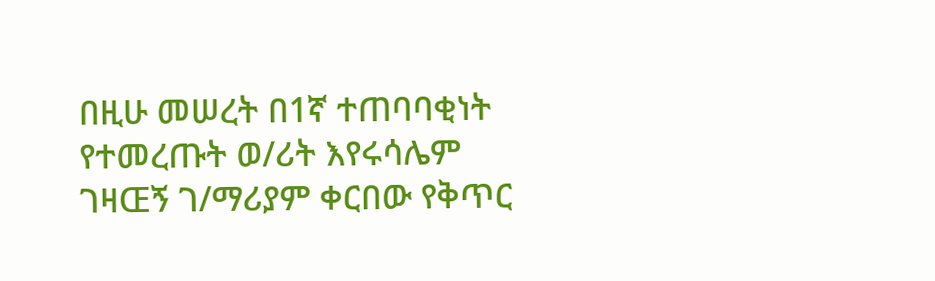በዚሁ መሠረት በ1ኛ ተጠባባቂነት የተመረጡት ወ/ሪት እየሩሳሌም ገዛŒኝ ገ/ማሪያም ቀርበው የቅጥር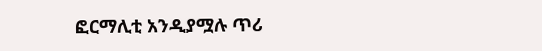ፎርማሊቲ አንዲያሟሉ ጥሪ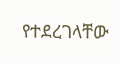የተደረገላቸው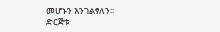መሆኑን እንገልፃለን፡፡
ድርጅቱ